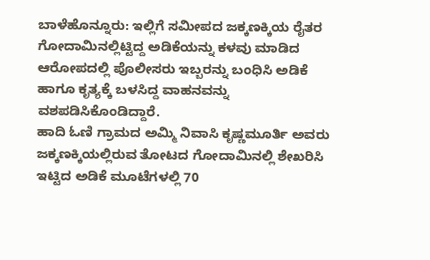ಬಾಳೆಹೊನ್ನೂರು: ಇಲ್ಲಿಗೆ ಸಮೀಪದ ಜಕ್ಕಣಕ್ಕಿಯ ರೈತರ ಗೋದಾಮಿನಲ್ಲಿಟ್ಟಿದ್ದ ಅಡಿಕೆಯನ್ನು ಕಳವು ಮಾಡಿದ ಆರೋಪದಲ್ಲಿ ಪೊಲೀಸರು ಇಬ್ಬರನ್ನು ಬಂಧಿಸಿ ಅಡಿಕೆ ಹಾಗೂ ಕೃತ್ಯಕ್ಕೆ ಬಳಸಿದ್ದ ವಾಹನವನ್ನು ವಶಪಡಿಸಿಕೊಂಡಿದ್ದಾರೆ.
ಹಾದಿ ಓಣಿ ಗ್ರಾಮದ ಅಮ್ಮಿ ನಿವಾಸಿ ಕೃಷ್ಣಮೂರ್ತಿ ಅವರು ಜಕ್ಕಣಕ್ಕಿಯಲ್ಲಿರುವ ತೋಟದ ಗೋದಾಮಿನಲ್ಲಿ ಶೇಖರಿಸಿ ಇಟ್ಟಿದ ಅಡಿಕೆ ಮೂಟೆಗಳಲ್ಲಿ 70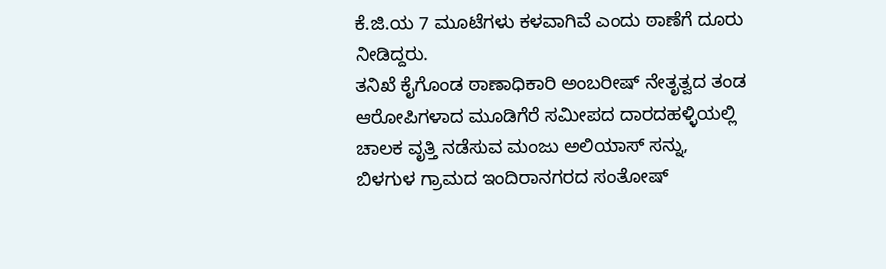ಕೆ.ಜಿ.ಯ 7 ಮೂಟೆಗಳು ಕಳವಾಗಿವೆ ಎಂದು ಠಾಣೆಗೆ ದೂರು ನೀಡಿದ್ದರು.
ತನಿಖೆ ಕೈಗೊಂಡ ಠಾಣಾಧಿಕಾರಿ ಅಂಬರೀಷ್ ನೇತೃತ್ವದ ತಂಡ ಆರೋಪಿಗಳಾದ ಮೂಡಿಗೆರೆ ಸಮೀಪದ ದಾರದಹಳ್ಳಿಯಲ್ಲಿ ಚಾಲಕ ವೃತ್ತಿ ನಡೆಸುವ ಮಂಜು ಅಲಿಯಾಸ್ ಸನ್ನು, ಬಿಳಗುಳ ಗ್ರಾಮದ ಇಂದಿರಾನಗರದ ಸಂತೋಷ್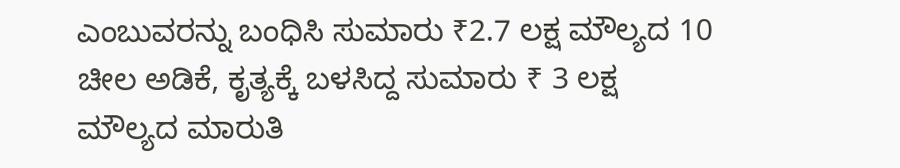ಎಂಬುವರನ್ನು ಬಂಧಿಸಿ ಸುಮಾರು ₹2.7 ಲಕ್ಷ ಮೌಲ್ಯದ 10 ಚೀಲ ಅಡಿಕೆ, ಕೃತ್ಯಕ್ಕೆ ಬಳಸಿದ್ದ ಸುಮಾರು ₹ 3 ಲಕ್ಷ ಮೌಲ್ಯದ ಮಾರುತಿ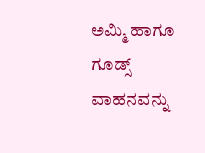ಅಮ್ಮಿ ಹಾಗೂ ಗೂಡ್ಸ್ ವಾಹನವನ್ನು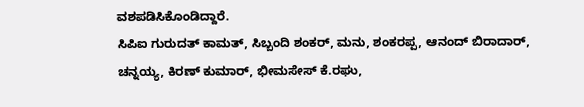ವಶಪಡಿಸಿಕೊಂಡಿದ್ದಾರೆ.
ಸಿಪಿಐ ಗುರುದತ್ ಕಾಮತ್, ಸಿಬ್ಬಂದಿ ಶಂಕರ್, ಮನು, ಶಂಕರಪ್ಪ, ಆನಂದ್ ಬಿರಾದಾರ್, ಚನ್ನಯ್ಯ, ಕಿರಣ್ ಕುಮಾರ್, ಭೀಮಸೇಸ್ ಕೆ.ರಘು,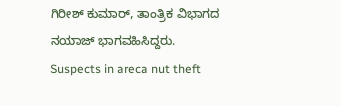ಗಿರೀಶ್ ಕುಮಾರ್, ತಾಂತ್ರಿಕ ವಿಭಾಗದ ನಯಾಜ್ ಭಾಗವಹಿಸಿದ್ದರು.
Suspects in areca nut theft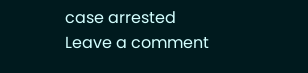case arrested
Leave a comment